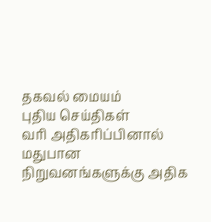தகவல் மையம்
புதிய செய்திகள்
வரி அதிகரிப்பினால் மதுபான நிறுவனங்களுக்கு அதிக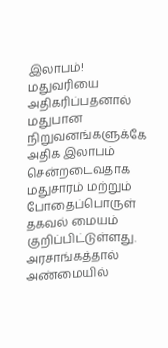இலாபம்!
மதுவரியை அதிகரிப்பதனால் மதுபான நிறுவனங்களுக்கே அதிக இலாபம் சென்றடைவதாக மதுசாரம் மற்றும் போதைப்பொருள் தகவல் மையம் குறிப்பிட்டுள்ளது.
அரசாங்கத்தால் அண்மையில்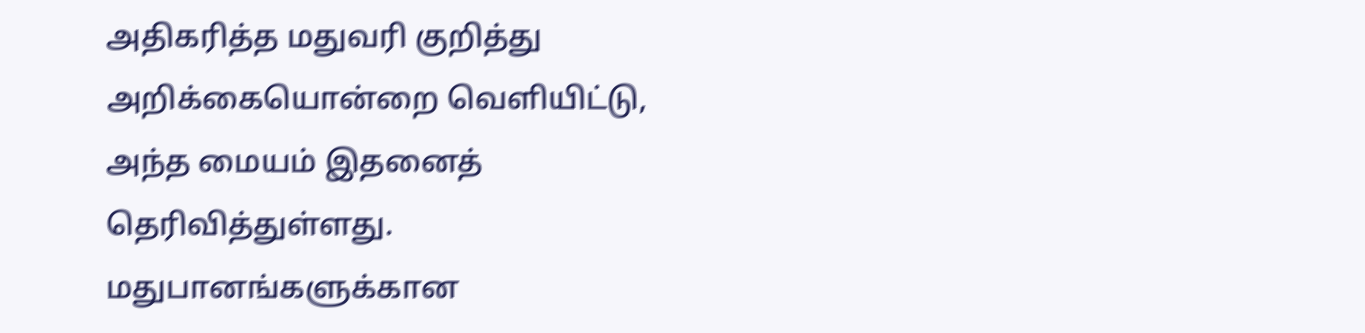அதிகரித்த மதுவரி குறித்து அறிக்கையொன்றை வெளியிட்டு, அந்த மையம் இதனைத் தெரிவித்துள்ளது.
மதுபானங்களுக்கான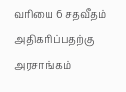வரியை 6 சதவீதம் அதிகரிப்பதற்கு அரசாங்கம்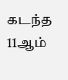கடந்த 11ஆம்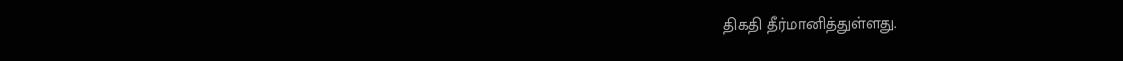திகதி தீர்மானித்துள்ளது.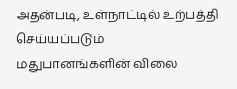அதன்படி, உள்நாட்டில் உற்பத்தி செய்யப்படும் மதுபானங்களின் விலை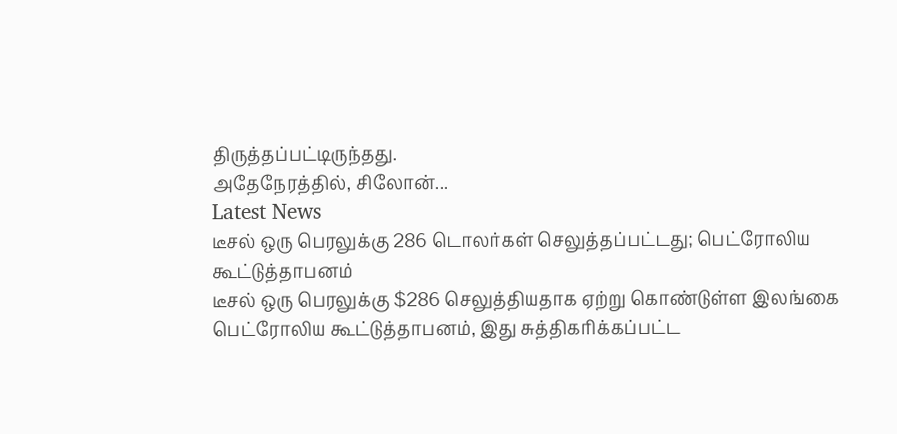திருத்தப்பட்டிருந்தது.
அதேநேரத்தில், சிலோன்...
Latest News
டீசல் ஒரு பெரலுக்கு 286 டொலர்கள் செலுத்தப்பட்டது; பெட்ரோலிய கூட்டுத்தாபனம்
டீசல் ஒரு பெரலுக்கு $286 செலுத்தியதாக ஏற்று கொண்டுள்ள இலங்கை பெட்ரோலிய கூட்டுத்தாபனம், இது சுத்திகரிக்கப்பட்ட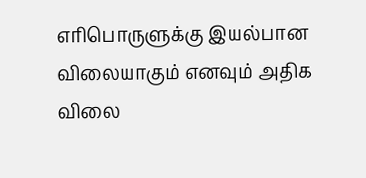எரிபொருளுக்கு இயல்பான விலையாகும் எனவும் அதிக விலை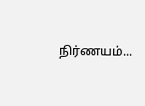நிர்ணயம்...